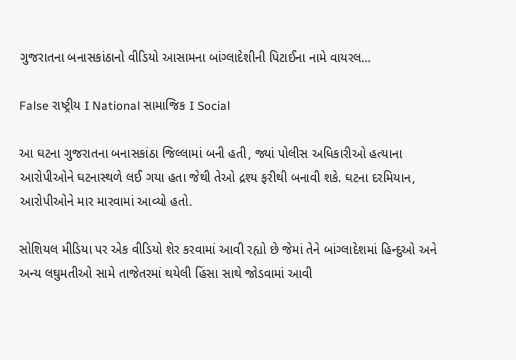ગુજરાતના બનાસકાંઠાનો વીડિયો આસામના બાંગ્લાદેશીની પિટાઈના નામે વાયરલ…

False રાષ્ટ્રીય I National સામાજિક I Social

આ ઘટના ગુજરાતના બનાસકાંઠા જિલ્લામાં બની હતી, જ્યાં પોલીસ અધિકારીઓ હત્યાના આરોપીઓને ઘટનાસ્થળે લઈ ગયા હતા જેથી તેઓ દ્રશ્ય ફરીથી બનાવી શકે. ઘટના દરમિયાન, આરોપીઓને માર મારવામાં આવ્યો હતો.

સોશિયલ મીડિયા પર એક વીડિયો શેર કરવામાં આવી રહ્યો છે જેમાં તેને બાંગ્લાદેશમાં હિન્દુઓ અને અન્ય લઘુમતીઓ સામે તાજેતરમાં થયેલી હિંસા સાથે જોડવામાં આવી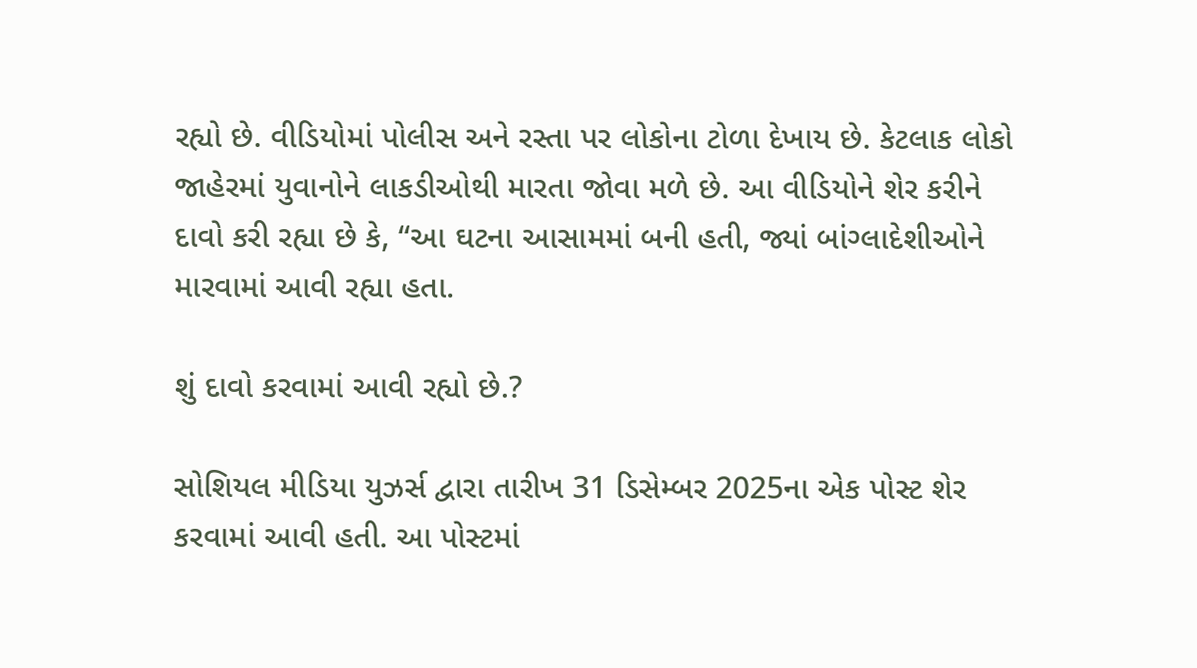રહ્યો છે. વીડિયોમાં પોલીસ અને રસ્તા પર લોકોના ટોળા દેખાય છે. કેટલાક લોકો જાહેરમાં યુવાનોને લાકડીઓથી મારતા જોવા મળે છે. આ વીડિયોને શેર કરીને દાવો કરી રહ્યા છે કે, “આ ઘટના આસામમાં બની હતી, જ્યાં બાંગ્લાદેશીઓને મારવામાં આવી રહ્યા હતા.

શું દાવો કરવામાં આવી રહ્યો છે.?

સોશિયલ મીડિયા યુઝર્સ દ્વારા તારીખ 31 ડિસેમ્બર 2025ના એક પોસ્ટ શેર કરવામાં આવી હતી. આ પોસ્ટમાં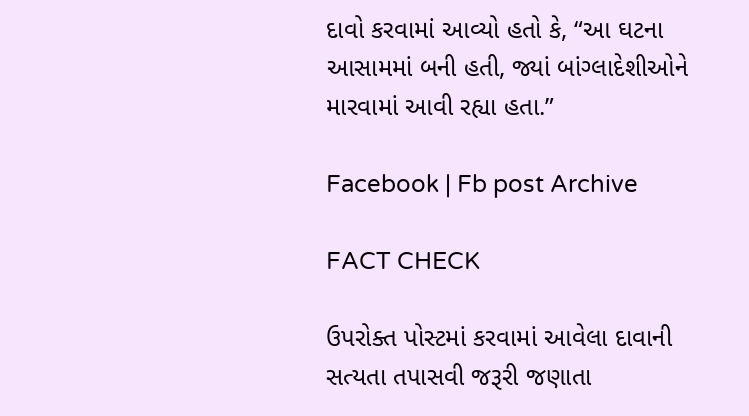દાવો કરવામાં આવ્યો હતો કે, “આ ઘટના આસામમાં બની હતી, જ્યાં બાંગ્લાદેશીઓને મારવામાં આવી રહ્યા હતા.”

Facebook | Fb post Archive

FACT CHECK

ઉપરોક્ત પોસ્ટમાં કરવામાં આવેલા દાવાની સત્યતા તપાસવી જરૂરી જણાતા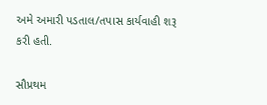અમે અમારી પડતાલ/તપાસ કાર્યવાહી શરૂ કરી હતી.

સૌપ્રથમ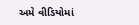અમે વીડિયોમાં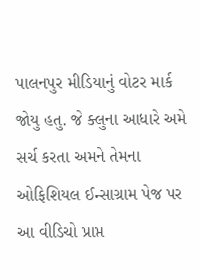પાલનપુર મીડિયાનું વોટર માર્ક જોયુ હતુ. જે ક્લુના આધારે અમે સર્ચ કરતા અમને તેમના ઓફિશિયલ ઈન્સાગ્રામ પેજ પર આ વીડિચો પ્રાપ્ત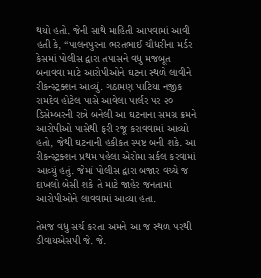થયો હતો. જેની સાથે માહિતી આપવામાં આવી હતી કે, “પાલનપુરના ભરતભાઈ ચૌધરીના મર્ડર કેસમાં પોલીસ દ્વારા તપાસને વધુ મજબૂત બનાવવા માટે આરોપીઓને ઘટના સ્થળે લાવીને રીકન્સ્ટ્રક્શન આવ્યું. ગઠામણ પાટિયા નજીક રામદેવ હોટેલ પાસે આવેલા પાર્લર પર ૨૦ ડિસેમ્બરની રાત્રે બનેલી આ ઘટનાના સમગ્ર ક્રમને આરોપીઓ પાસેથી ફરી રજૂ કરાવવામાં આવ્યો હતો, જેથી ઘટનાની હકીકત સ્પષ્ટ બની શકે. આ રીકન્સ્ટ્રક્શન પ્રથમ પહેલા એરોમા સર્કલ કરવામાં આવ્યું હતું. જેમાં પોલીસ દ્વારા બજાર વચ્ચે જ દાખલો બેસી શકે તે માટે જાહેર જનતામાં આરોપીઓને લાવવામાં આવ્યા હતા.

તેમજ વધુ સર્ચ કરતા અમને આ જ સ્થળ પરથી ડીવાયએસપી જે. જે.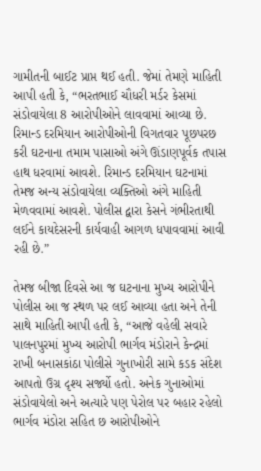ગામીતની બાઈટ પ્રાપ્ત થઈ હતી. જેમાં તેમણે માહિતી આપી હતી કે, “ભરતભાઈ ચૌધરી મર્ડર કેસમાં સંડોવાયેલા 8 આરોપીઓને લાવવામાં આવ્યા છે. રિમાન્ડ દરમિયાન આરોપીઓની વિગતવાર પૂછપરછ કરી ઘટનાના તમામ પાસાઓ અંગે ઊંડાણપૂર્વક તપાસ હાથ ધરવામાં આવશે. રિમાન્ડ દરમિયાન ઘટનામાં તેમજ અન્ય સંડોવાયેલા વ્યક્તિઓ અંગે માહિતી મેળવવામાં આવશે. પોલીસ દ્વારા કેસને ગંભીરતાથી લઈને કાયદેસરની કાર્યવાહી આગળ ધપાવવામાં આવી રહી છે.”

તેમજ બીજા દિવસે આ જ ઘટનાના મુખ્ય આરોપીને પોલીસ આ જ સ્થળ પર લઈ આવ્યા હતા અને તેની સાથે માહિતી આપી હતી કે, “આજે વહેલી સવારે પાલનપુરમાં મુખ્ય આરોપી ભાર્ગવ મંડોરાને કેન્દ્રમાં રાખી બનાસકાંઠા પોલીસે ગુનાખોરી સામે કડક સંદેશ આપતો ઉગ્ર દૃશ્ય સર્જ્યો હતો. અનેક ગુનાઓમાં સંડોવાયેલો અને અત્યારે પણ પેરોલ પર બહાર રહેલો ભાર્ગવ મંડોરા સહિત છ આરોપીઓને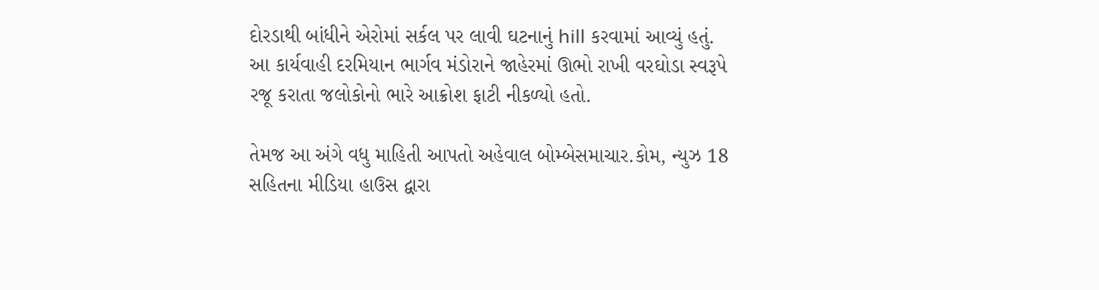દોરડાથી બાંધીને એરોમાં સર્કલ પર લાવી ઘટનાનું hill કરવામાં આવ્યું હતું. આ કાર્યવાહી દરમિયાન ભાર્ગવ મંડોરાને જાહેરમાં ઊભો રાખી વરઘોડા સ્વરૂપે રજૂ કરાતા જલોકોનો ભારે આક્રોશ ફાટી નીકળ્યો હતો.

તેમજ આ અંગે વધુ માહિતી આપતો અહેવાલ બોમ્બેસમાચાર.કોમ, ન્યુઝ 18 સહિતના મીડિયા હાઉસ દ્વારા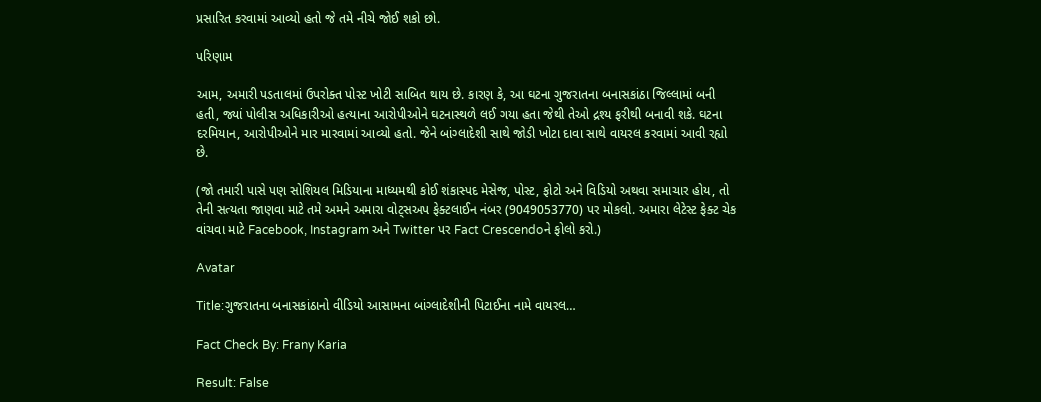પ્રસારિત કરવામાં આવ્યો હતો જે તમે નીચે જોઈ શકો છો.

પરિણામ

આમ, અમારી પડતાલમાં ઉપરોક્ત પોસ્ટ ખોટી સાબિત થાય છે. કારણ કે, આ ઘટના ગુજરાતના બનાસકાંઠા જિલ્લામાં બની હતી, જ્યાં પોલીસ અધિકારીઓ હત્યાના આરોપીઓને ઘટનાસ્થળે લઈ ગયા હતા જેથી તેઓ દ્રશ્ય ફરીથી બનાવી શકે. ઘટના દરમિયાન, આરોપીઓને માર મારવામાં આવ્યો હતો. જેને બાંગ્લાદેશી સાથે જોડી ખોટા દાવા સાથે વાયરલ કરવામાં આવી રહ્યો છે.

(જો તમારી પાસે પણ સોશિયલ મિડિયાના માધ્યમથી કોઈ શંકાસ્પદ મેસેજ, પોસ્ટ, ફોટો અને વિડિયો અથવા સમાચાર હોય, તો તેની સત્યતા જાણવા માટે તમે અમને અમારા વોટ્સઅપ ફેક્ટલાઈન નંબર (9049053770) પર મોકલો. અમારા લેટેસ્ટ ફેક્ટ ચેક વાંચવા માટે Facebook, Instagram અને Twitter પર Fact Crescendoને ફોલો કરો.)

Avatar

Title:ગુજરાતના બનાસકાંઠાનો વીડિયો આસામના બાંગ્લાદેશીની પિટાઈના નામે વાયરલ…

Fact Check By: Frany Karia

Result: False